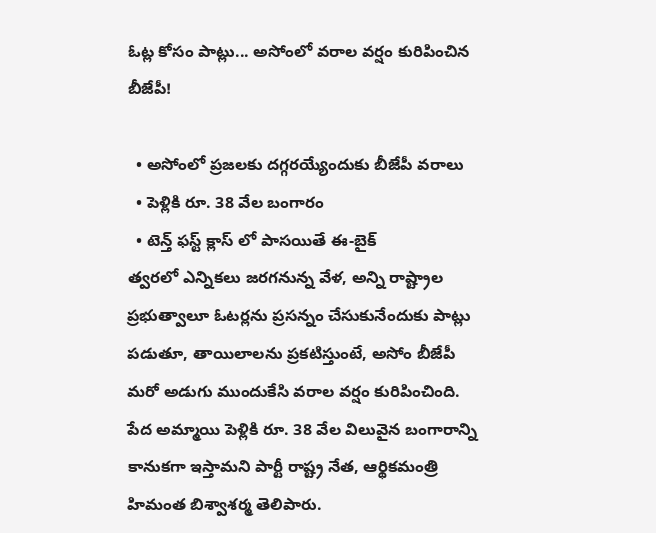ఓట్ల కోసం పాట్లు... అసోంలో వరాల వర్షం కురిపించిన బీజేపీ!

  • అసోంలో ప్రజలకు దగ్గరయ్యేందుకు బీజేపీ వరాలు
  • పెళ్లికి రూ. 38 వేల బంగారం
  • టెన్త్ ఫస్ట్ క్లాస్ లో పాసయితే ఈ-బైక్
త్వరలో ఎన్నికలు జరగనున్న వేళ, అన్ని రాష్ట్రాల ప్రభుత్వాలూ ఓటర్లను ప్రసన్నం చేసుకునేందుకు పాట్లు పడుతూ, తాయిలాలను ప్రకటిస్తుంటే, అసోం బీజేపీ మరో అడుగు ముందుకేసి వరాల వర్షం కురిపించింది. పేద అమ్మాయి పెళ్లికి రూ. 38 వేల విలువైన బంగారాన్ని కానుకగా ఇస్తామని పార్టీ రాష్ట్ర నేత, ఆర్థికమంత్రి హిమంత బిశ్వాశర్మ తెలిపారు.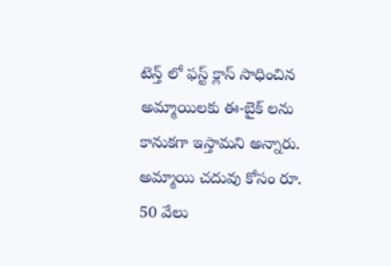టెన్త్ లో ఫస్ట్ క్లాస్ సాధించిన అమ్మాయిలకు ఈ-బైక్ లను కానుకగా ఇస్తామని అన్నారు. అమ్మాయి చదువు కోసం రూ. 50 వేలు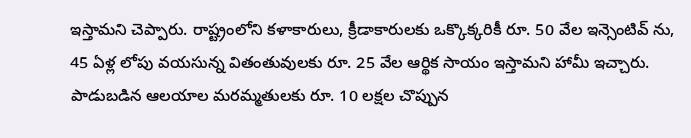ఇస్తామని చెప్పారు. రాష్ట్రంలోని కళాకారులు, క్రీడాకారులకు ఒక్కొక్కరికీ రూ. 50 వేల ఇన్సెంటివ్ ను, 45 ఏళ్ల లోపు వయసున్న వితంతువులకు రూ. 25 వేల ఆర్థిక సాయం ఇస్తామని హామీ ఇచ్చారు. పాడుబడిన ఆలయాల మరమ్మతులకు రూ. 10 లక్షల చొప్పున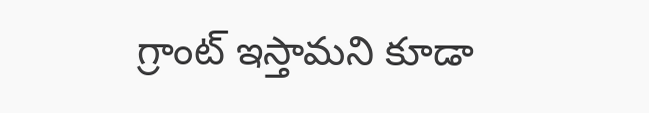గ్రాంట్ ఇస్తామని కూడా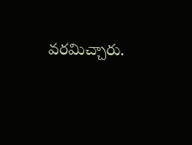వరమిచ్చారు.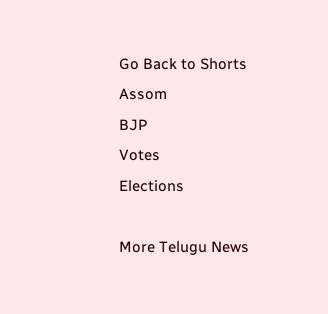Go Back to Shorts
Assom
BJP
Votes
Elections

More Telugu News